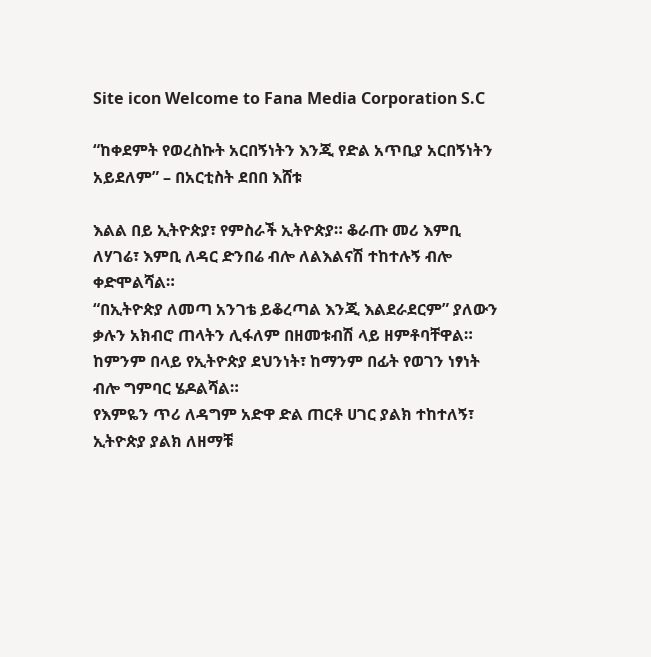Site icon Welcome to Fana Media Corporation S.C

“ከቀደምት የወረስኩት አርበኝነትን እንጂ የድል አጥቢያ አርበኝነትን አይደለም” – በአርቲስት ደበበ እሸቱ

እልል በይ ኢትዮጵያ፣ የምስራች ኢትዮጵያ። ቆራጡ መሪ እምቢ ለሃገሬ፣ እምቢ ለዳር ድንበሬ ብሎ ለልእልናሽ ተከተሉኝ ብሎ ቀድሞልሻል።
“በኢትዮጵያ ለመጣ አንገቴ ይቆረጣል እንጂ እልደራደርም” ያለውን ቃሉን አክብሮ ጠላትን ሊፋለም በዘመቱብሽ ላይ ዘምቶባቸዋል።
ከምንም በላይ የኢትዮጵያ ደህንነት፣ ከማንም በፊት የወገን ነፃነት ብሎ ግምባር ሄዶልሻል።
የእምዬን ጥሪ ለዳግም አድዋ ድል ጠርቶ ሀገር ያልክ ተከተለኝ፣ ኢትዮጵያ ያልክ ለዘማቹ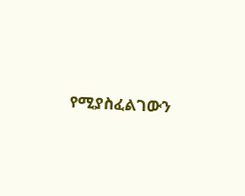የሚያስፈልገውን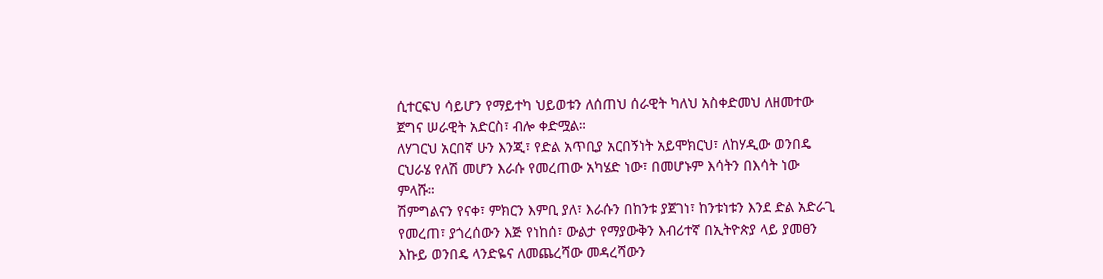ሲተርፍህ ሳይሆን የማይተካ ህይወቱን ለሰጠህ ሰራዊት ካለህ አስቀድመህ ለዘመተው ጀግና ሠራዊት አድርስ፣ ብሎ ቀድሟል።
ለሃገርህ አርበኛ ሁን እንጂ፣ የድል አጥቢያ አርበኝነት አይሞክርህ፣ ለከሃዲው ወንበዴ ርህራሄ የለሽ መሆን እራሱ የመረጠው አካሄድ ነው፣ በመሆኑም እሳትን በእሳት ነው ምላሹ።
ሽምግልናን የናቀ፣ ምክርን እምቢ ያለ፣ እራሱን በከንቱ ያጀገነ፣ ከንቱነቱን እንደ ድል አድራጊ የመረጠ፣ ያጎረሰውን እጅ የነከሰ፣ ውልታ የማያውቅን እብሪተኛ በኢትዮጵያ ላይ ያመፀን እኩይ ወንበዴ ላንድዬና ለመጨረሻው መዳረሻውን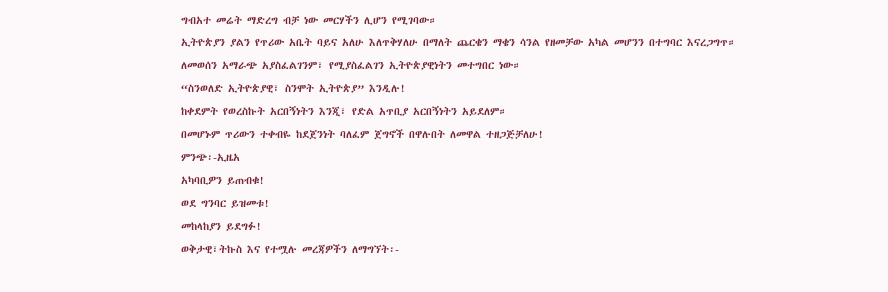ግብአተ መሬት ማድረግ ብቻ ነው መርሃችን ሊሆን የሚገባው።
ኢትዮጵያን ያልን የጥሪው አቤት ባይና አለሁ እለጥቅሃለሁ በማለት ጨርቄን ማቄን ሳንል የዘመቻው አካል መሆንን በተግባር እናረጋግጥ።
ለመወሰን አማራጭ አያስፈልገንም፣ የሚያስፈልገን ኢትዮጵያዊነትን መተግበር ነው።
“ስንወለድ ኢትዮጵያዊ፣ ስንሞት ኢትዮጵያ” እንዲሉ!
ከቀደምት የወረስኩት አርበኝነትን እንጂ፣ የድል አጥቢያ አርበኝነትን አይደለም።
በመሆኑም ጥሪውን ተቀብዬ ከደጀንነት ባለፈም ጀግኖች በዋሉበት ለመዋል ተዘጋጅቻለሁ!
ምንጭ፡-ኢዜአ
አካባቢዎን ይጠብቁ!
ወደ ግንባር ይዝመቱ!
መከላከያን ይደግፉ!
ወቅታዊ፣ትኩስ እና የተሟሉ መረጃዎችን ለማግኘት፡-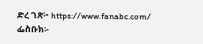ድረ ገጽ፦ https://www.fanabc.com/
ፌስቡክ፡-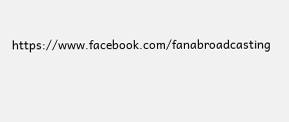https://www.facebook.com/fanabroadcasting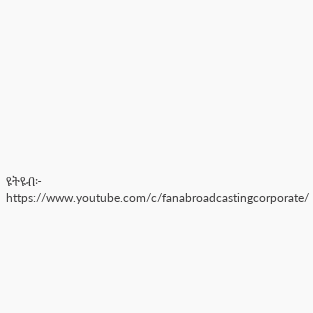ዩትዩብ፦ https://www.youtube.com/c/fanabroadcastingcorporate/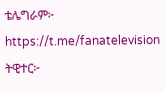ቴሌግራም፦ https://t.me/fanatelevision
ትዊተር፦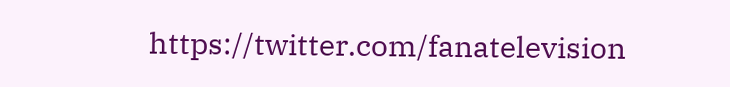https://twitter.com/fanatelevision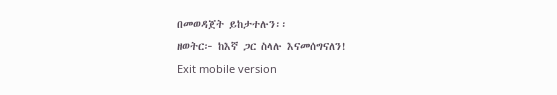በመወዳጀት ይከታተሉን፡፡
ዘወትር፦ ከእኛ ጋር ስላሉ እናመሰግናለን!
Exit mobile version